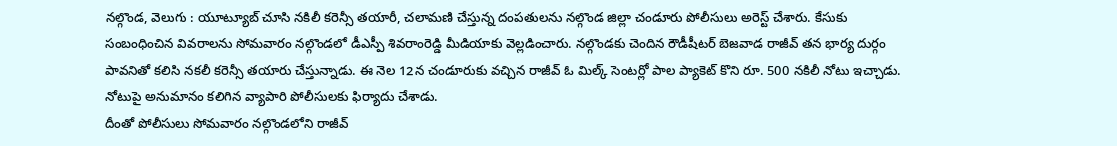నల్గొండ, వెలుగు : యూట్యూబ్ చూసి నకిలీ కరెన్సీ తయారీ, చలామణి చేస్తున్న దంపతులను నల్గొండ జిల్లా చండూరు పోలీసులు అరెస్ట్ చేశారు. కేసుకు సంబంధించిన వివరాలను సోమవారం నల్గొండలో డీఎస్పీ శివరాంరెడ్డి మీడియాకు వెల్లడించారు. నల్గొండకు చెందిన రౌడీషీటర్ బెజవాడ రాజీవ్ తన భార్య దుర్గం పావనితో కలిసి నకలీ కరెన్సీ తయారు చేస్తున్నాడు. ఈ నెల 12న చండూరుకు వచ్చిన రాజీవ్ ఓ మిల్క్ సెంటర్లో పాల ప్యాకెట్ కొని రూ. 500 నకిలీ నోటు ఇచ్చాడు. నోటుపై అనుమానం కలిగిన వ్యాపారి పోలీసులకు ఫిర్యాదు చేశాడు.
దీంతో పోలీసులు సోమవారం నల్గొండలోని రాజీవ్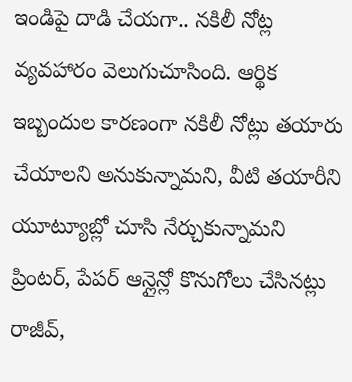ఇండిపై దాడి చేయగా.. నకిలీ నోట్ల వ్యవహారం వెలుగుచూసింది. ఆర్థిక ఇబ్బందుల కారణంగా నకిలీ నోట్లు తయారు చేయాలని అనుకున్నామని, వీటి తయారీని యూట్యూబ్లో చూసి నేర్చుకున్నామని ప్రింటర్, పేపర్ ఆన్లైన్లో కొనుగోలు చేసినట్లు రాజీవ్,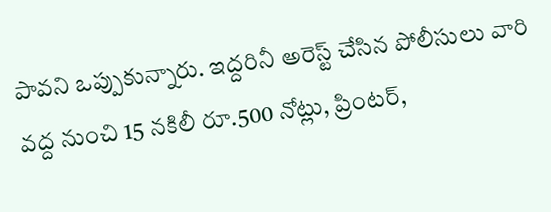పావని ఒప్పుకున్నారు. ఇద్దరినీ అరెస్ట్ చేసిన పోలీసులు వారి వద్ద నుంచి 15 నకిలీ రూ.500 నోట్లు, ప్రింటర్,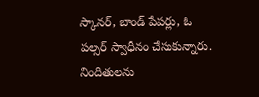స్కానర్, బాండ్ పేపర్లు, ఓ పల్సర్ స్వాధీనం చేసుకున్నారు. నిందితులను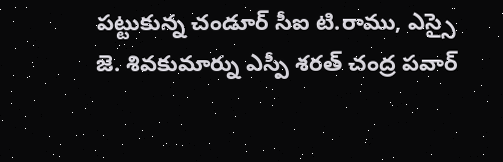పట్టుకున్న చండూర్ సీఐ టి.రాము, ఎస్సై జె. శివకుమార్ను ఎస్పీ శరత్ చంద్ర పవార్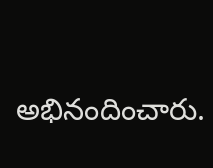అభినందించారు.